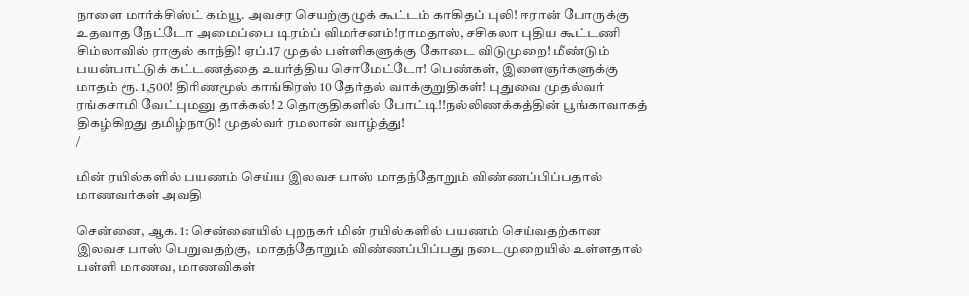நாளை மார்க்சிஸ்ட் கம்யூ. அவசர செயற்குழுக் கூட்டம் காகிதப் புலி! ஈரான் போருக்கு உதவாத நேட்டோ அமைப்பை டிரம்ப் விமர்சனம்!ராமதாஸ், சசிகலா புதிய கூட்டணி சிம்லாவில் ராகுல் காந்தி! ஏப்.17 முதல் பள்ளிகளுக்கு கோடை விடுமுறை! மீண்டும் பயன்பாட்டுக் கட்டணத்தை உயர்த்திய சொமேட்டோ! பெண்கள், இளைஞர்களுக்கு மாதம் ரூ. 1,500! திரிணமூல் காங்கிரஸ் 10 தேர்தல் வாக்குறுதிகள்! புதுவை முதல்வர் ரங்கசாமி வேட்புமனு தாக்கல்! 2 தொகுதிகளில் போட்டி!!நல்லிணக்கத்தின் பூங்காவாகத் திகழ்கிறது தமிழ்நாடு! முதல்வர் ரமலான் வாழ்த்து!
/

மின் ரயில்களில் பயணம் செய்ய இலவச பாஸ் மாதந்தோறும் விண்ணப்பிப்பதால் மாணவர்கள் அவதி

சென்னை, ஆக. 1: சென்னையில் புறநகர் மின் ரயில்களில் பயணம் செய்வதற்கான இலவச பாஸ் பெறுவதற்கு,  மாதந்தோறும் விண்ணப்பிப்பது நடைமுறையில் உள்ளதால் பள்ளி மாணவ, மாணவிகள்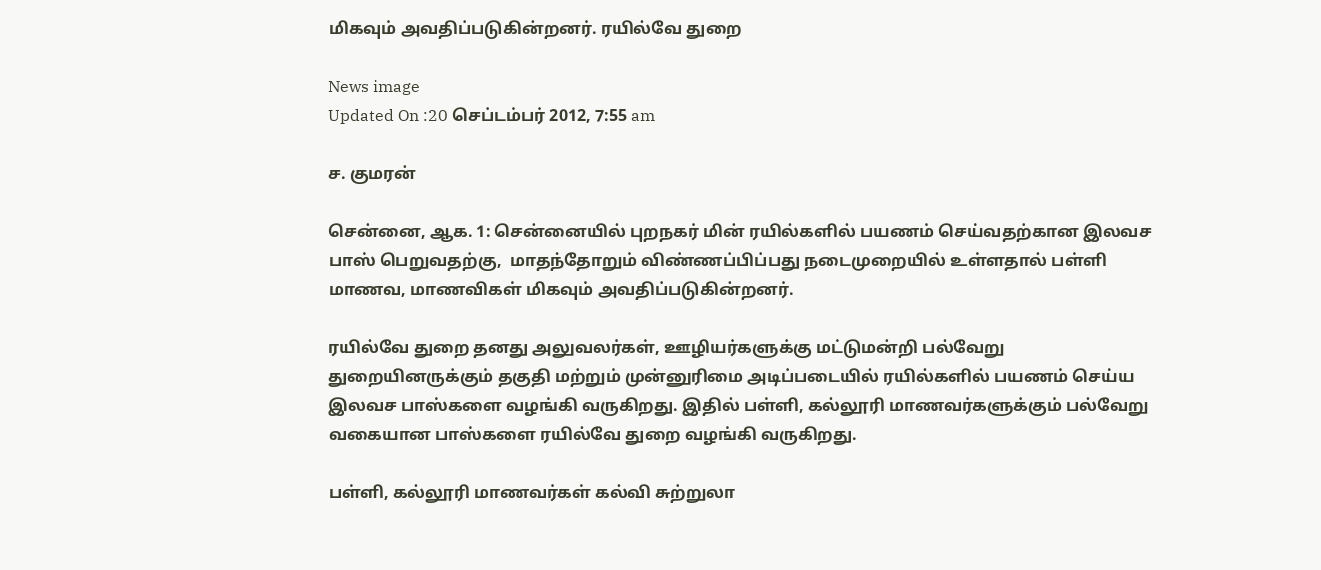மிகவும் அவதிப்படுகின்றனர். ரயில்வே துறை

News image
Updated On :20 செப்டம்பர் 2012, 7:55 am

ச. குமரன்

சென்னை, ஆக. 1: சென்னையில் புறநகர் மின் ரயில்களில் பயணம் செய்வதற்கான இலவச பாஸ் பெறுவதற்கு,  மாதந்தோறும் விண்ணப்பிப்பது நடைமுறையில் உள்ளதால் பள்ளி மாணவ, மாணவிகள் மிகவும் அவதிப்படுகின்றனர்.

ரயில்வே துறை தனது அலுவலர்கள், ஊழியர்களுக்கு மட்டுமன்றி பல்வேறு துறையினருக்கும் தகுதி மற்றும் முன்னுரிமை அடிப்படையில் ரயில்களில் பயணம் செய்ய இலவச பாஸ்களை வழங்கி வருகிறது. இதில் பள்ளி, கல்லூரி மாணவர்களுக்கும் பல்வேறு வகையான பாஸ்களை ரயில்வே துறை வழங்கி வருகிறது.

பள்ளி, கல்லூரி மாணவர்கள் கல்வி சுற்றுலா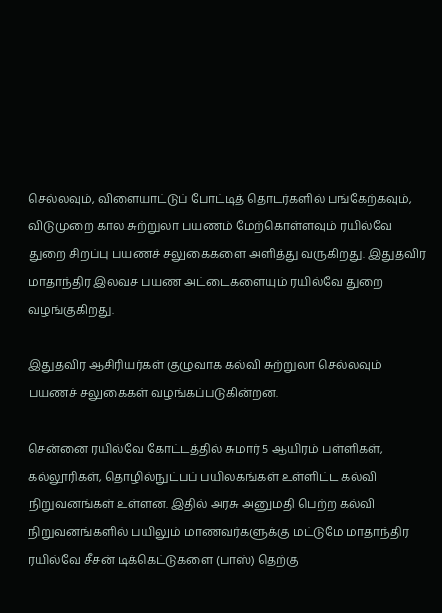செல்லவும், விளையாட்டுப் போட்டித் தொடர்களில் பங்கேற்கவும், விடுமுறை கால சுற்றுலா பயணம் மேற்கொள்ளவும் ரயில்வே துறை சிறப்பு பயணச் சலுகைகளை அளித்து வருகிறது. இதுதவிர  மாதாந்திர இலவச பயண அட்டைகளையும் ரயில்வே துறை வழங்குகிறது.

இதுதவிர ஆசிரியர்கள் குழுவாக கல்வி சுற்றுலா செல்லவும் பயணச் சலுகைகள் வழங்கப்படுகின்றன.

சென்னை ரயில்வே கோட்டத்தில் சுமார் 5 ஆயிரம் பள்ளிகள், கல்லூரிகள், தொழில்நுட்பப் பயிலகங்கள் உள்ளிட்ட கல்வி நிறுவனங்கள் உள்ளன. இதில் அரசு அனுமதி பெற்ற கல்வி நிறுவனங்களில் பயிலும் மாணவர்களுக்கு மட்டுமே மாதாந்திர ரயில்வே சீசன் டிக்கெட்டுகளை (பாஸ்) தெற்கு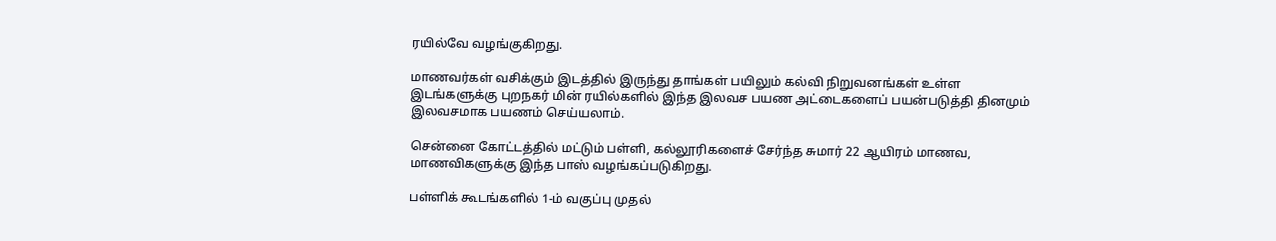ரயில்வே வழங்குகிறது.

மாணவர்கள் வசிக்கும் இடத்தில் இருந்து தாங்கள் பயிலும் கல்வி நிறுவனங்கள் உள்ள இடங்களுக்கு புறநகர் மின் ரயில்களில் இந்த இலவச பயண அட்டைகளைப் பயன்படுத்தி தினமும் இலவசமாக பயணம் செய்யலாம்.

சென்னை கோட்டத்தில் மட்டும் பள்ளி, கல்லூரிகளைச் சேர்ந்த சுமார் 22 ஆயிரம் மாணவ, மாணவிகளுக்கு இந்த பாஸ் வழங்கப்படுகிறது.

பள்ளிக் கூடங்களில் 1-ம் வகுப்பு முதல்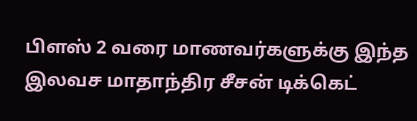பிளஸ் 2 வரை மாணவர்களுக்கு இந்த இலவச மாதாந்திர சீசன் டிக்கெட்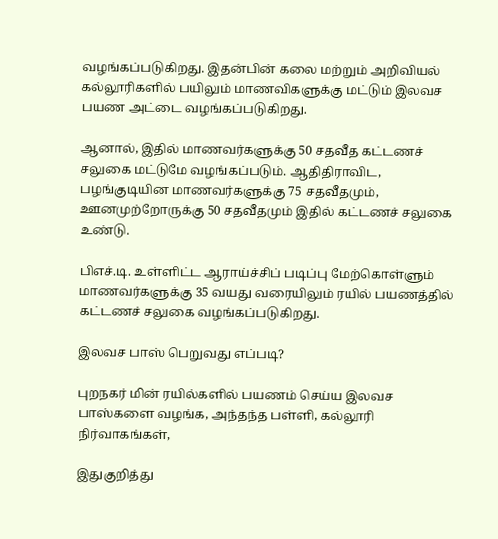வழங்கப்படுகிறது. இதன்பின் கலை மற்றும் அறிவியல் கல்லூரிகளில் பயிலும் மாணவிகளுக்கு மட்டும் இலவச பயண அட்டை வழங்கப்படுகிறது.

ஆனால், இதில் மாணவர்களுக்கு 50 சதவீத கட்டணச் சலுகை மட்டுமே வழங்கப்படும். ஆதிதிராவிட, பழங்குடியின மாணவர்களுக்கு 75 சதவீதமும், ஊனமுற்றோருக்கு 50 சதவீதமும் இதில் கட்டணச் சலுகை உண்டு.

பிஎச்.டி. உள்ளிட்ட ஆராய்ச்சிப் படிப்பு மேற்கொள்ளும் மாணவர்களுக்கு 35 வயது வரையிலும் ரயில் பயணத்தில் கட்டணச் சலுகை வழங்கப்படுகிறது.

இலவச பாஸ் பெறுவது எப்படி?

புறநகர் மின் ரயில்களில் பயணம் செய்ய இலவச பாஸ்களை வழங்க, அந்தந்த பள்ளி, கல்லூரி நிர்வாகங்கள்,

இதுகுறித்து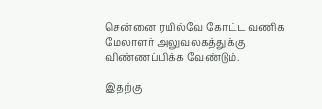சென்னை ரயில்வே கோட்ட வணிக மேலாளர் அலுவலகத்துக்கு விண்ணப்பிக்க வேண்டும்.

இதற்கு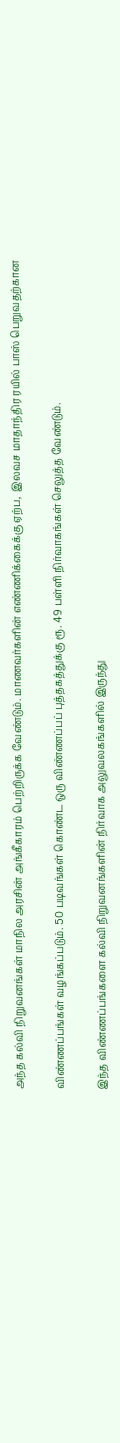அந்த கல்வி நிறுவனங்கள் மாநில அரசின் அங்கீகாரம் பெற்றிருக்க வேண்டும். மாணவர்களின் எண்ணிக்கைக்கு ஏற்ப,  இலவச மாதாந்திர ரயில் பாஸ் பெறுவதற்கான

விண்ணப்பங்கள் வழங்கப்படும். 50 படிவங்கள் கொண்ட ஒரு விண்ணப்பப் புத்தகத்துக்கு ரூ. 49 பள்ளி நிர்வாகங்கள் செலுத்த வேண்டும்.

இந்த விண்ணப்பங்களை கல்வி நிறுவனங்களின் நிர்வாக அலுவலகங்களில் இருந்து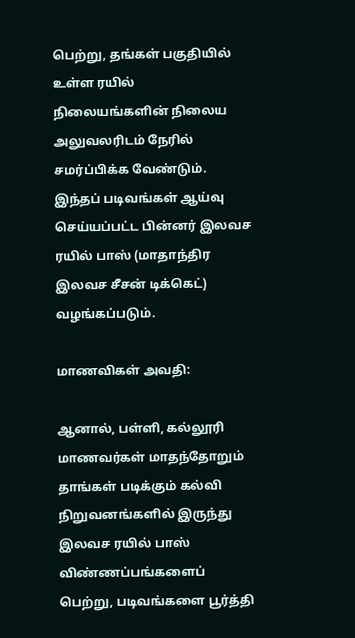பெற்று, தங்கள் பகுதியில் உள்ள ரயில் நிலையங்களின் நிலைய அலுவலரிடம் நேரில் சமர்ப்பிக்க வேண்டும். இந்தப் படிவங்கள் ஆய்வு செய்யப்பட்ட பின்னர் இலவச ரயில் பாஸ் (மாதாந்திர இலவச சீசன் டிக்கெட்) வழங்கப்படும்.

மாணவிகள் அவதி:

ஆனால், பள்ளி, கல்லூரி மாணவர்கள் மாதந்தோறும் தாங்கள் படிக்கும் கல்வி நிறுவனங்களில் இருந்து இலவச ரயில் பாஸ் விண்ணப்பங்களைப் பெற்று, படிவங்களை பூர்த்தி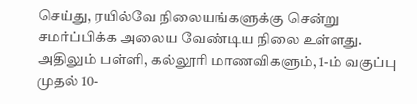செய்து, ரயில்வே நிலையங்களுக்கு சென்று சமர்ப்பிக்க அலைய வேண்டிய நிலை உள்ளது. அதிலும் பள்ளி, கல்லூரி மாணவிகளும், 1-ம் வகுப்பு முதல் 10-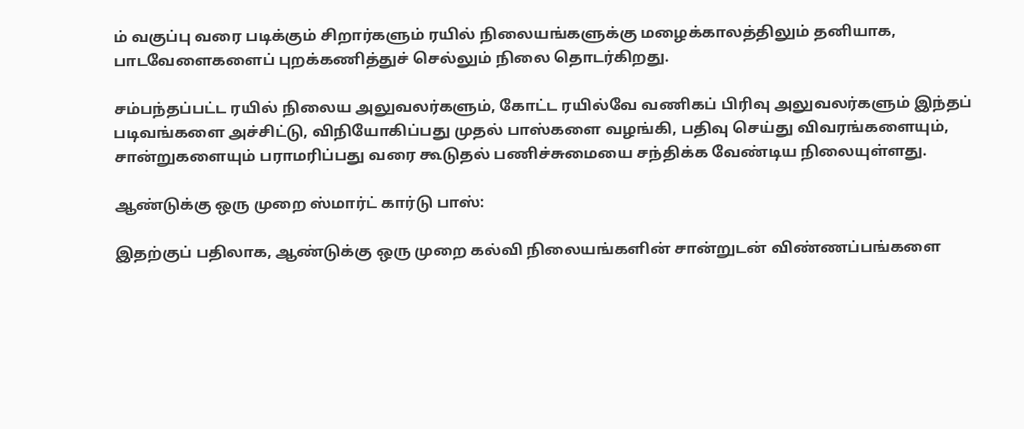ம் வகுப்பு வரை படிக்கும் சிறார்களும் ரயில் நிலையங்களுக்கு மழைக்காலத்திலும் தனியாக, பாடவேளைகளைப் புறக்கணித்துச் செல்லும் நிலை தொடர்கிறது.

சம்பந்தப்பட்ட ரயில் நிலைய அலுவலர்களும், கோட்ட ரயில்வே வணிகப் பிரிவு அலுவலர்களும் இந்தப் படிவங்களை அச்சிட்டு, விநியோகிப்பது முதல் பாஸ்களை வழங்கி, பதிவு செய்து விவரங்களையும், சான்றுகளையும் பராமரிப்பது வரை கூடுதல் பணிச்சுமையை சந்திக்க வேண்டிய நிலையுள்ளது.

ஆண்டுக்கு ஒரு முறை ஸ்மார்ட் கார்டு பாஸ்:

இதற்குப் பதிலாக, ஆண்டுக்கு ஒரு முறை கல்வி நிலையங்களின் சான்றுடன் விண்ணப்பங்களை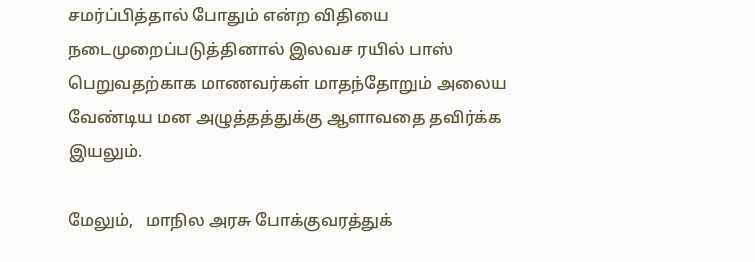சமர்ப்பித்தால் போதும் என்ற விதியை நடைமுறைப்படுத்தினால் இலவச ரயில் பாஸ் பெறுவதற்காக மாணவர்கள் மாதந்தோறும் அலைய வேண்டிய மன அழுத்தத்துக்கு ஆளாவதை தவிர்க்க இயலும்.

மேலும்,   மாநில அரசு போக்குவரத்துக்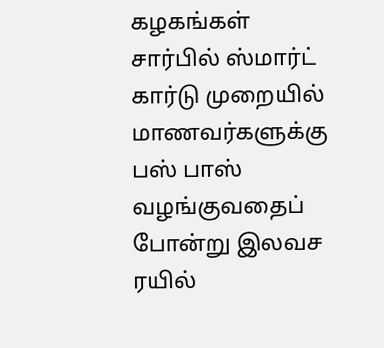கழகங்கள் சார்பில் ஸ்மார்ட் கார்டு முறையில் மாணவர்களுக்கு பஸ் பாஸ் வழங்குவதைப் போன்று இலவச ரயில்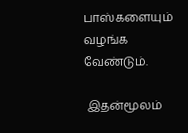பாஸ்களையும் வழங்க வேண்டும்.

 இதன்மூலம்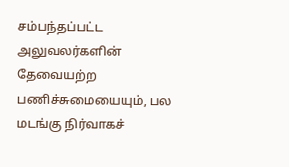சம்பந்தப்பட்ட அலுவலர்களின் தேவையற்ற பணிச்சுமையையும், பல மடங்கு நிர்வாகச்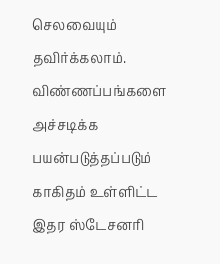செலவையும் தவிர்க்கலாம். விண்ணப்பங்களை அச்சடிக்க பயன்படுத்தப்படும் காகிதம் உள்ளிட்ட இதர ஸ்டேசனரி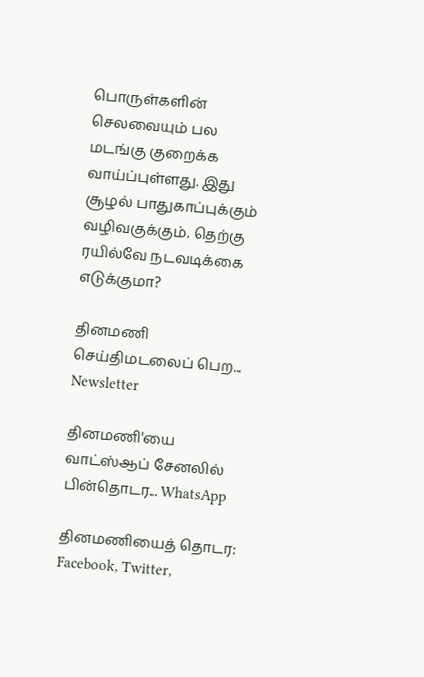பொருள்களின் செலவையும் பல மடங்கு குறைக்க வாய்ப்புள்ளது. இது சூழல் பாதுகாப்புக்கும் வழிவகுக்கும். தெற்கு ரயில்வே நடவடிக்கை எடுக்குமா?

தினமணி செய்திமடலைப் பெற... Newsletter

தினமணி'யை வாட்ஸ்ஆப் சேனலில் பின்தொடர... WhatsApp

தினமணியைத் தொடர: Facebook, Twitter,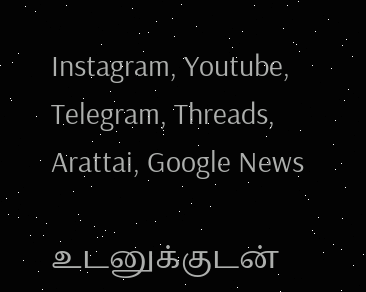Instagram, Youtube, Telegram, Threads, Arattai, Google News

உடனுக்குடன்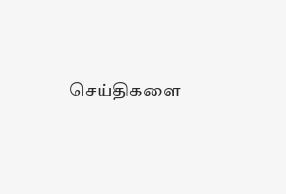செய்திகளை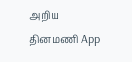அறிய தினமணி App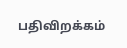பதிவிறக்கம்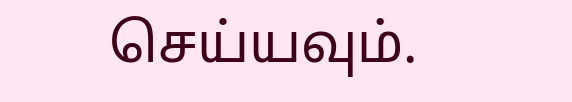செய்யவும்.